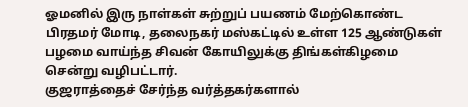ஓமனில் இரு நாள்கள் சுற்றுப் பயணம் மேற்கொண்ட பிரதமர் மோடி, தலைநகர் மஸ்கட்டில் உள்ள 125 ஆண்டுகள் பழமை வாய்ந்த சிவன் கோயிலுக்கு திங்கள்கிழமை சென்று வழிபட்டார்.
குஜராத்தைச் சேர்ந்த வர்த்தகர்களால்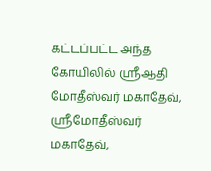கட்டப்பட்ட அந்த கோயிலில் ஸ்ரீஆதி மோதீஸ்வர் மகாதேவ், ஸ்ரீமோதீஸ்வர் மகாதேவ்,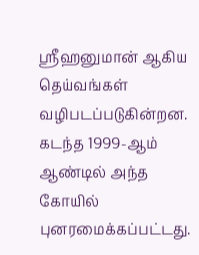ஸ்ரீஹனுமான் ஆகிய தெய்வங்கள் வழிபடப்படுகின்றன. கடந்த 1999-ஆம் ஆண்டில் அந்த கோயில் புனரமைக்கப்பட்டது.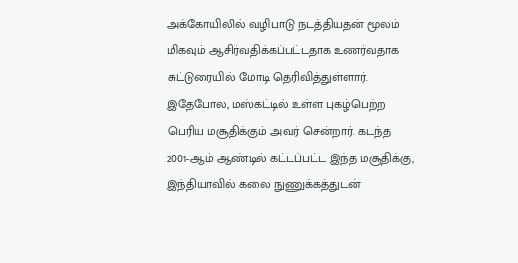அக்கோயிலில் வழிபாடு நடத்தியதன் மூலம் மிகவும் ஆசிர்வதிக்கப்பட்டதாக உணர்வதாக சுட்டுரையில் மோடி தெரிவித்துள்ளார். இதேபோல, மஸ்கட்டில் உள்ள புகழ்பெற்ற பெரிய மசூதிக்கும் அவர் சென்றார். கடந்த 2001-ஆம் ஆண்டில் கட்டப்பட்ட இந்த மசூதிக்கு, இந்தியாவில் கலை நுணுக்கத்துடன்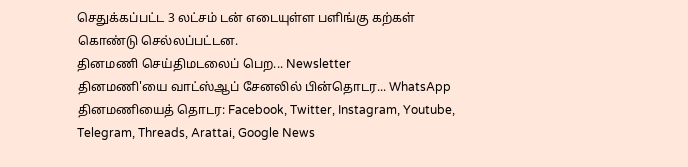செதுக்கப்பட்ட 3 லட்சம் டன் எடையுள்ள பளிங்கு கற்கள் கொண்டு செல்லப்பட்டன.
தினமணி செய்திமடலைப் பெற... Newsletter
தினமணி'யை வாட்ஸ்ஆப் சேனலில் பின்தொடர... WhatsApp
தினமணியைத் தொடர: Facebook, Twitter, Instagram, Youtube, Telegram, Threads, Arattai, Google News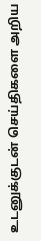உடனுக்குடன் செய்திகளை அறிய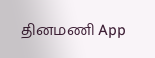தினமணி App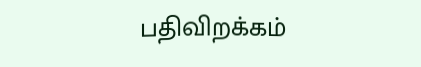பதிவிறக்கம்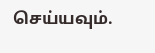செய்யவும்.